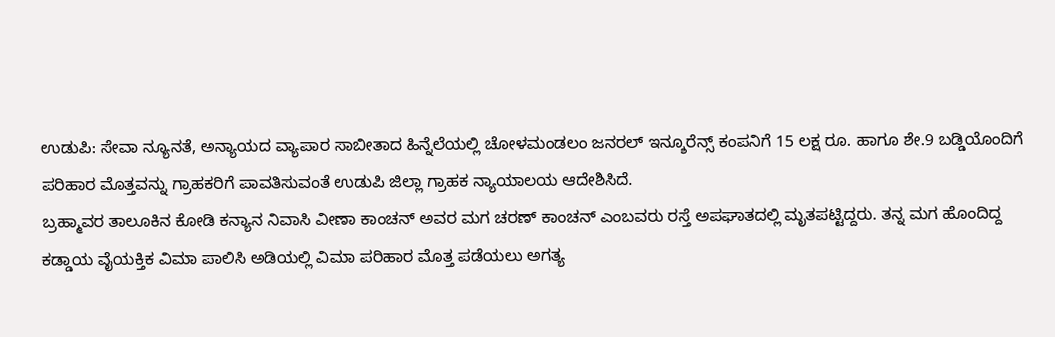ಉಡುಪಿ: ಸೇವಾ ನ್ಯೂನತೆ, ಅನ್ಯಾಯದ ವ್ಯಾಪಾರ ಸಾಬೀತಾದ ಹಿನ್ನೆಲೆಯಲ್ಲಿ ಚೋಳಮಂಡಲಂ ಜನರಲ್ ಇನ್ಶೂರೆನ್ಸ್ ಕಂಪನಿಗೆ 15 ಲಕ್ಷ ರೂ. ಹಾಗೂ ಶೇ.9 ಬಡ್ಡಿಯೊಂದಿಗೆ ಪರಿಹಾರ ಮೊತ್ತವನ್ನು ಗ್ರಾಹಕರಿಗೆ ಪಾವತಿಸುವಂತೆ ಉಡುಪಿ ಜಿಲ್ಲಾ ಗ್ರಾಹಕ ನ್ಯಾಯಾಲಯ ಆದೇಶಿಸಿದೆ.
ಬ್ರಹ್ಮಾವರ ತಾಲೂಕಿನ ಕೋಡಿ ಕನ್ಯಾನ ನಿವಾಸಿ ವೀಣಾ ಕಾಂಚನ್ ಅವರ ಮಗ ಚರಣ್ ಕಾಂಚನ್ ಎಂಬವರು ರಸ್ತೆ ಅಪಘಾತದಲ್ಲಿ ಮೃತಪಟ್ಟಿದ್ದರು. ತನ್ನ ಮಗ ಹೊಂದಿದ್ದ ಕಡ್ಡಾಯ ವೈಯಕ್ತಿಕ ವಿಮಾ ಪಾಲಿಸಿ ಅಡಿಯಲ್ಲಿ ವಿಮಾ ಪರಿಹಾರ ಮೊತ್ತ ಪಡೆಯಲು ಅಗತ್ಯ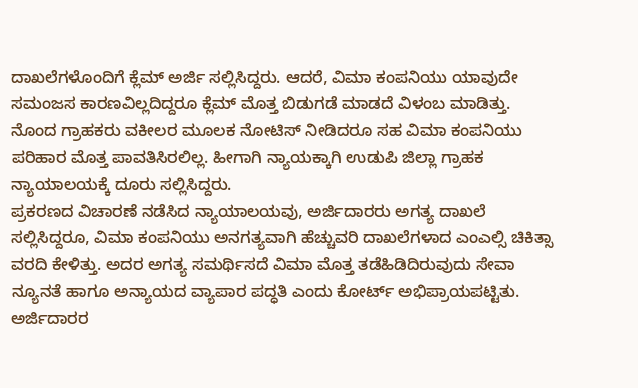ದಾಖಲೆಗಳೊಂದಿಗೆ ಕ್ಲೆಮ್ ಅರ್ಜಿ ಸಲ್ಲಿಸಿದ್ದರು. ಆದರೆ, ವಿಮಾ ಕಂಪನಿಯು ಯಾವುದೇ ಸಮಂಜಸ ಕಾರಣವಿಲ್ಲದಿದ್ದರೂ ಕ್ಲೆಮ್ ಮೊತ್ತ ಬಿಡುಗಡೆ ಮಾಡದೆ ವಿಳಂಬ ಮಾಡಿತ್ತು.
ನೊಂದ ಗ್ರಾಹಕರು ವಕೀಲರ ಮೂಲಕ ನೋಟಿಸ್ ನೀಡಿದರೂ ಸಹ ವಿಮಾ ಕಂಪನಿಯು ಪರಿಹಾರ ಮೊತ್ತ ಪಾವತಿಸಿರಲಿಲ್ಲ. ಹೀಗಾಗಿ ನ್ಯಾಯಕ್ಕಾಗಿ ಉಡುಪಿ ಜಿಲ್ಲಾ ಗ್ರಾಹಕ ನ್ಯಾಯಾಲಯಕ್ಕೆ ದೂರು ಸಲ್ಲಿಸಿದ್ದರು.
ಪ್ರಕರಣದ ವಿಚಾರಣೆ ನಡೆಸಿದ ನ್ಯಾಯಾಲಯವು, ಅರ್ಜಿದಾರರು ಅಗತ್ಯ ದಾಖಲೆ ಸಲ್ಲಿಸಿದ್ದರೂ, ವಿಮಾ ಕಂಪನಿಯು ಅನಗತ್ಯವಾಗಿ ಹೆಚ್ಚುವರಿ ದಾಖಲೆಗಳಾದ ಎಂಎಲ್ಸಿ ಚಿಕಿತ್ಸಾ ವರದಿ ಕೇಳಿತ್ತು. ಅದರ ಅಗತ್ಯ ಸಮರ್ಥಿಸದೆ ವಿಮಾ ಮೊತ್ತ ತಡೆಹಿಡಿದಿರುವುದು ಸೇವಾ ನ್ಯೂನತೆ ಹಾಗೂ ಅನ್ಯಾಯದ ವ್ಯಾಪಾರ ಪದ್ಧತಿ ಎಂದು ಕೋರ್ಟ್ ಅಭಿಪ್ರಾಯಪಟ್ಟಿತು.
ಅರ್ಜಿದಾರರ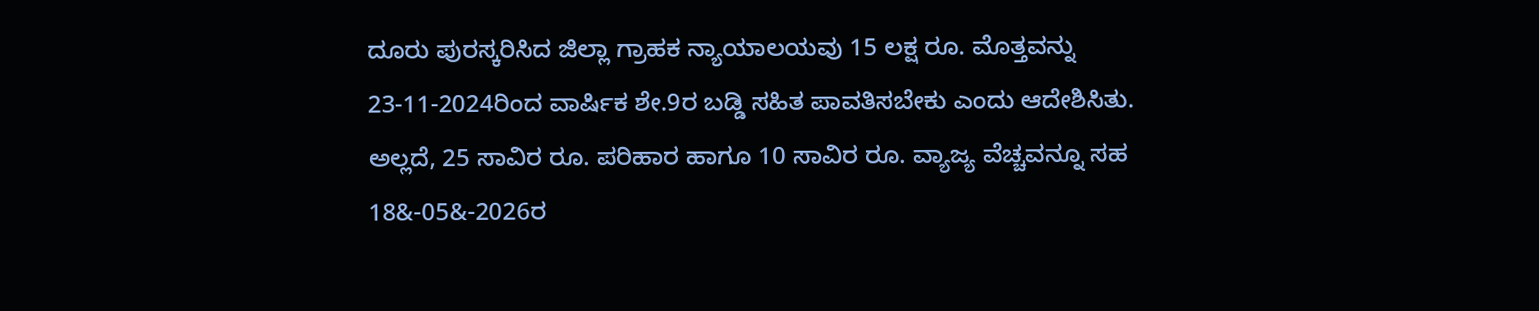ದೂರು ಪುರಸ್ಕರಿಸಿದ ಜಿಲ್ಲಾ ಗ್ರಾಹಕ ನ್ಯಾಯಾಲಯವು 15 ಲಕ್ಷ ರೂ. ಮೊತ್ತವನ್ನು 23-11-2024ರಿಂದ ವಾರ್ಷಿಕ ಶೇ.9ರ ಬಡ್ಡಿ ಸಹಿತ ಪಾವತಿಸಬೇಕು ಎಂದು ಆದೇಶಿಸಿತು. ಅಲ್ಲದೆ, 25 ಸಾವಿರ ರೂ. ಪರಿಹಾರ ಹಾಗೂ 10 ಸಾವಿರ ರೂ. ವ್ಯಾಜ್ಯ ವೆಚ್ಚವನ್ನೂ ಸಹ 18&-05&-2026ರ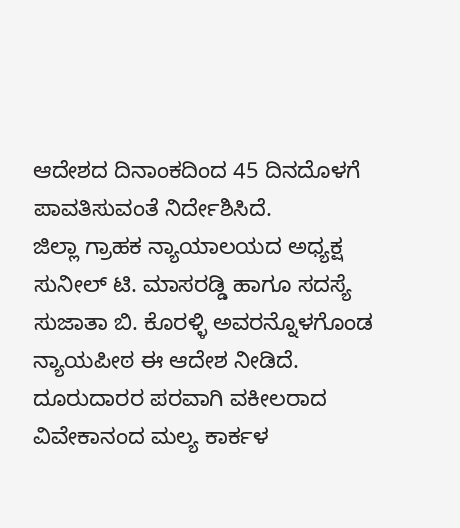ಆದೇಶದ ದಿನಾಂಕದಿಂದ 45 ದಿನದೊಳಗೆ ಪಾವತಿಸುವಂತೆ ನಿರ್ದೇಶಿಸಿದೆ.
ಜಿಲ್ಲಾ ಗ್ರಾಹಕ ನ್ಯಾಯಾಲಯದ ಅಧ್ಯಕ್ಷ ಸುನೀಲ್ ಟಿ. ಮಾಸರಡ್ಡಿ ಹಾಗೂ ಸದಸ್ಯೆ ಸುಜಾತಾ ಬಿ. ಕೊರಳ್ಳಿ ಅವರನ್ನೊಳಗೊಂಡ ನ್ಯಾಯಪೀಠ ಈ ಆದೇಶ ನೀಡಿದೆ. ದೂರುದಾರರ ಪರವಾಗಿ ವಕೀಲರಾದ ವಿವೇಕಾನಂದ ಮಲ್ಯ ಕಾರ್ಕಳ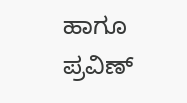ಹಾಗೂ ಪ್ರವಿಣ್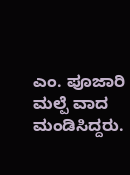ಎಂ. ಪೂಜಾರಿ ಮಲ್ಪೆ ವಾದ ಮಂಡಿಸಿದ್ದರು.